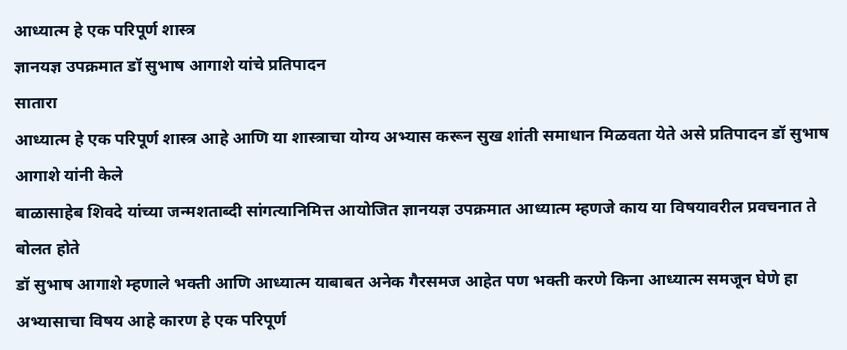आध्यात्म हे एक परिपूर्ण शास्त्र
ज्ञानयज्ञ उपक्रमात डॉ सुभाष आगाशे यांचे प्रतिपादन
सातारा
आध्यात्म हे एक परिपूर्ण शास्त्र आहे आणि या शास्त्राचा योग्य अभ्यास करून सुख शांती समाधान मिळवता येते असे प्रतिपादन डॉ सुभाष आगाशे यांनी केले
बाळासाहेब शिवदे यांच्या जन्मशताब्दी सांगत्यानिमित्त आयोजित ज्ञानयज्ञ उपक्रमात आध्यात्म म्हणजे काय या विषयावरील प्रवचनात ते बोलत होते
डॉ सुभाष आगाशे म्हणाले भक्ती आणि आध्यात्म याबाबत अनेक गैरसमज आहेत पण भक्ती करणे किना आध्यात्म समजून घेणे हा अभ्यासाचा विषय आहे कारण हे एक परिपूर्ण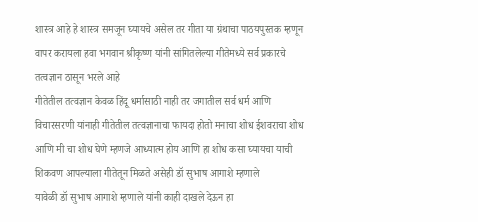शास्त्र आहे हे शास्त्र समजून घ्यायचे असेल तर गीता या ग्रंथाचा पाठयपुस्तक म्हणून वापर करायला हवा भगवान श्रीकृष्ण यांनी सांगितलेल्या गीतेमध्ये सर्व प्रकारचे तत्वज्ञान ठासून भरले आहे
गीतेतील तत्वज्ञान केवळ हिंदू धर्मासाठी नाही तर जगातील सर्व धर्म आणि विचारसरणी यांनाही गीतेतील तत्वज्ञानाचा फायदा होतो मनाचा शोध ईशवराचा शोध आणि मी चा शोध घेणे म्हणजे आध्यात्म होय आणि हा शोध कसा घ्यायचा याची शिकवण आपल्याला गीतेतून मिळते असेही डॉ सुभाष आगाशे म्हणाले
यावेळी डॉ सुभाष आगाशे म्हणाले यांनी काही दाखले देऊन हा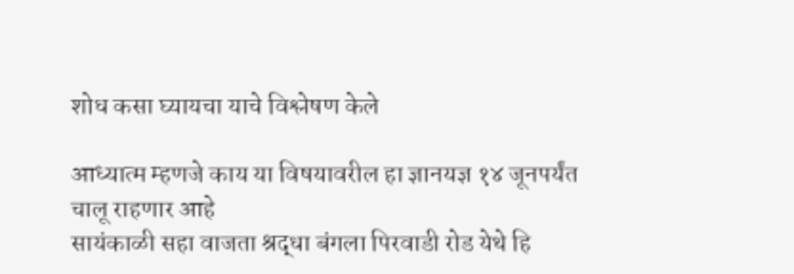शोध कसा घ्यायचा याचे विश्लेषण केले

आध्यात्म म्हणजे काय या विषयावरील हा ज्ञानयज्ञ १४ जूनपर्यंत चालू राहणार आहे
सायंकाळी सहा वाजता श्रद्धा बंगला पिरवाडी रोड येथे हि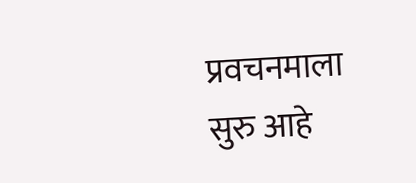प्रवचनमाला सुरु आहे